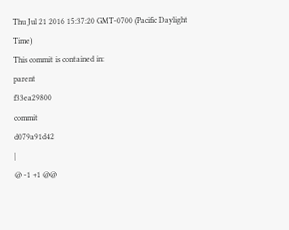Thu Jul 21 2016 15:37:20 GMT-0700 (Pacific Daylight Time)
This commit is contained in:
parent
f33ea29800
commit
d079a91d42
|
@ -1 +1 @@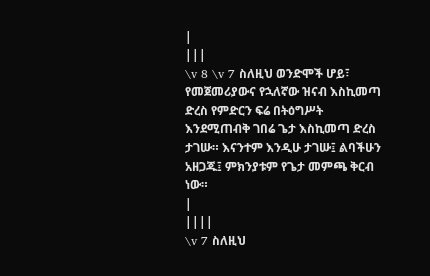|
|||
\v 8 \v 7 ስለዚህ ወንድሞች ሆይ፣ የመጀመሪያውና የኋለኛው ዝናብ እስኪመጣ ድረስ የምድርን ፍሬ በትዕግሥት እንደሚጠብቅ ገበሬ ጌታ እስኪመጣ ድረስ ታገሡ። እናንተም እንዲሁ ታገሡ፤ ልባችሁን አዘጋጁ፤ ምክንያቱም የጌታ መምጫ ቅርብ ነው።
|
||||
\v 7 ስለዚህ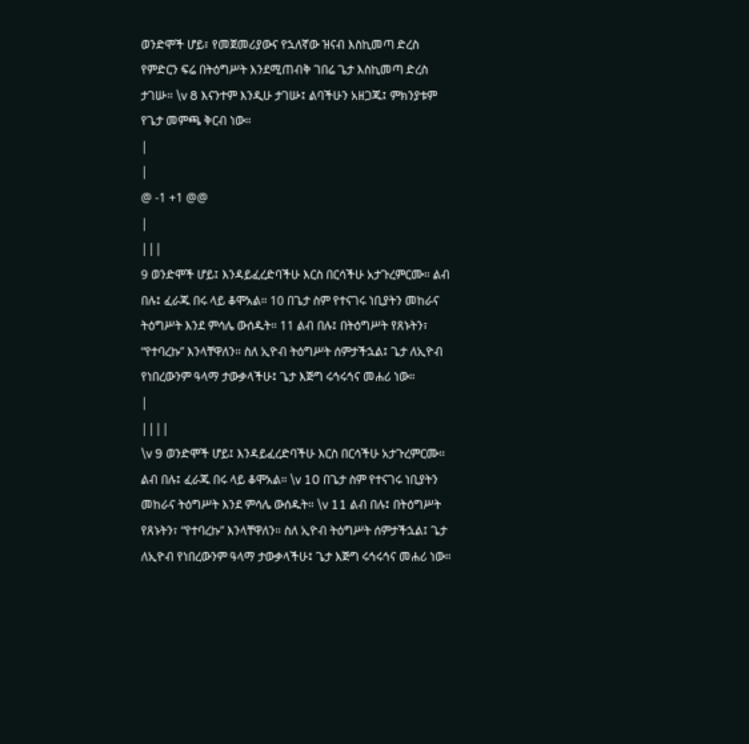ወንድሞች ሆይ፣ የመጀመሪያውና የኋለኛው ዝናብ እስኪመጣ ድረስ የምድርን ፍሬ በትዕግሥት እንደሚጠብቅ ገበሬ ጌታ እስኪመጣ ድረስ ታገሡ። \v 8 እናንተም እንዲሁ ታገሡ፤ ልባችሁን አዘጋጁ፤ ምክንያቱም የጌታ መምጫ ቅርብ ነው።
|
|
@ -1 +1 @@
|
|||
9 ወንድሞች ሆይ፤ እንዳይፈረድባችሁ እርስ በርሳችሁ አታጉረምርሙ። ልብ በሉ፤ ፈራጁ በሩ ላይ ቆሞአል። 10 በጌታ ስም የተናገሩ ነቢያትን መከራና ትዕግሥት እንደ ምሳሌ ውሰዱት። 11 ልብ በሉ፤ በትዕግሥት የጸኑትን፣ “የተባረኩ” እንላቸዋለን። ስለ ኢዮብ ትዕግሥት ሰምታችኋል፤ ጌታ ለኢዮብ የነበረውንም ዓላማ ታውቃላችሁ፤ ጌታ እጅግ ሩኅሩኅና መሐሪ ነው።
|
||||
\v 9 ወንድሞች ሆይ፤ እንዳይፈረድባችሁ እርስ በርሳችሁ አታጉረምርሙ። ልብ በሉ፤ ፈራጁ በሩ ላይ ቆሞአል። \v 10 በጌታ ስም የተናገሩ ነቢያትን መከራና ትዕግሥት እንደ ምሳሌ ውሰዱት። \v 11 ልብ በሉ፤ በትዕግሥት የጸኑትን፣ “የተባረኩ” እንላቸዋለን። ስለ ኢዮብ ትዕግሥት ሰምታችኋል፤ ጌታ ለኢዮብ የነበረውንም ዓላማ ታውቃላችሁ፤ ጌታ እጅግ ሩኅሩኅና መሐሪ ነው።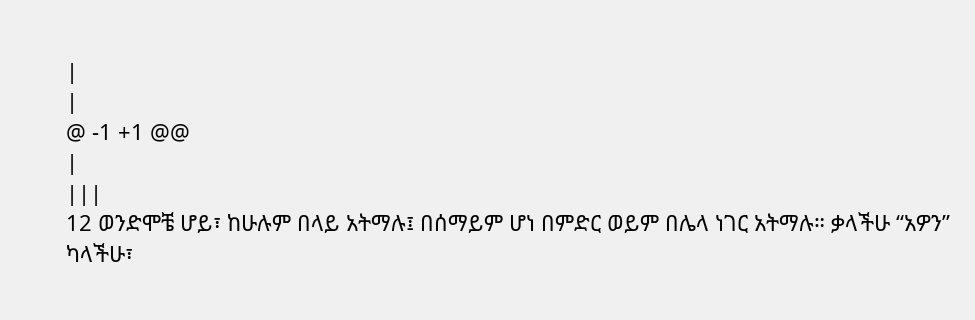|
|
@ -1 +1 @@
|
|||
12 ወንድሞቼ ሆይ፣ ከሁሉም በላይ አትማሉ፤ በሰማይም ሆነ በምድር ወይም በሌላ ነገር አትማሉ። ቃላችሁ “አዎን” ካላችሁ፣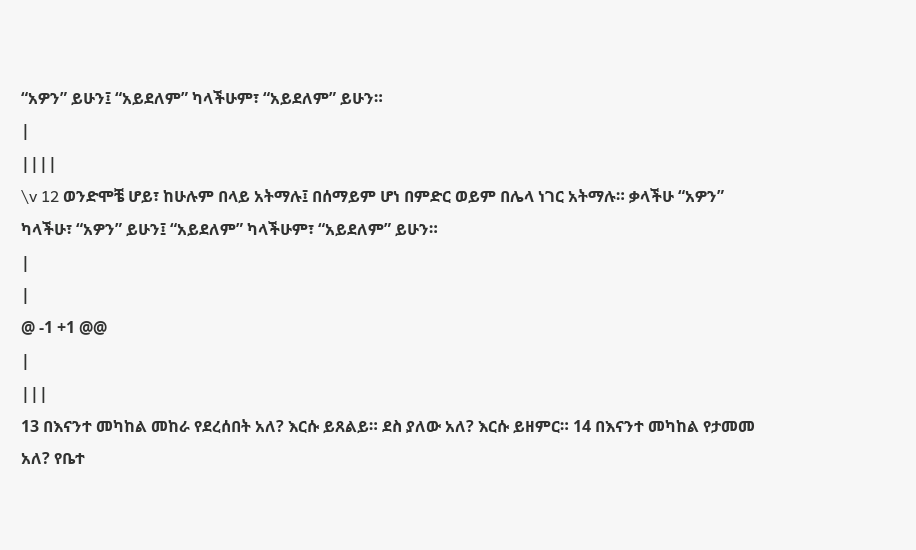“አዎን” ይሁን፤ “አይደለም” ካላችሁም፣ “አይደለም” ይሁን።
|
||||
\v 12 ወንድሞቼ ሆይ፣ ከሁሉም በላይ አትማሉ፤ በሰማይም ሆነ በምድር ወይም በሌላ ነገር አትማሉ። ቃላችሁ “አዎን” ካላችሁ፣ “አዎን” ይሁን፤ “አይደለም” ካላችሁም፣ “አይደለም” ይሁን።
|
|
@ -1 +1 @@
|
|||
13 በእናንተ መካከል መከራ የደረሰበት አለ? እርሱ ይጸልይ። ደስ ያለው አለ? እርሱ ይዘምር። 14 በእናንተ መካከል የታመመ አለ? የቤተ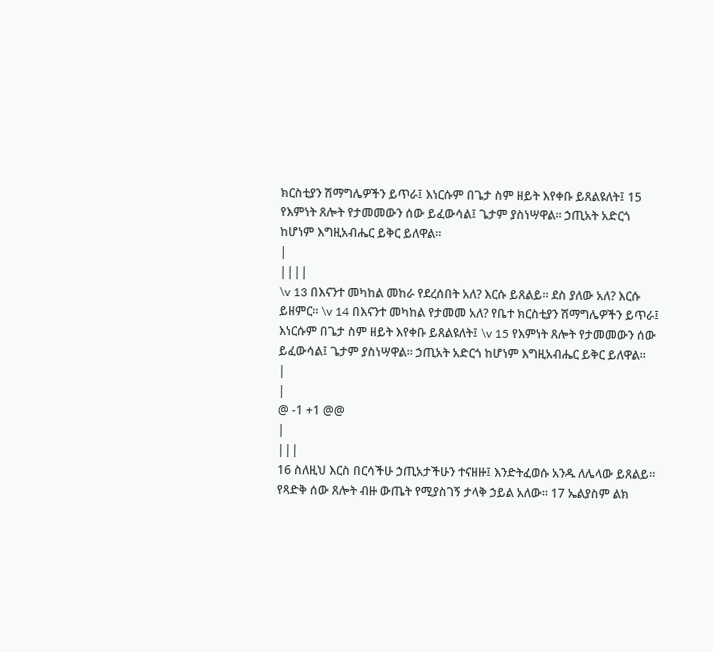ክርስቲያን ሽማግሌዎችን ይጥራ፤ እነርሱም በጌታ ስም ዘይት እየቀቡ ይጸልዩለት፤ 15 የእምነት ጸሎት የታመመውን ሰው ይፈውሳል፤ ጌታም ያስነሣዋል። ኃጢአት አድርጎ ከሆነም እግዚአብሔር ይቅር ይለዋል።
|
||||
\v 13 በእናንተ መካከል መከራ የደረሰበት አለ? እርሱ ይጸልይ። ደስ ያለው አለ? እርሱ ይዘምር። \v 14 በእናንተ መካከል የታመመ አለ? የቤተ ክርስቲያን ሽማግሌዎችን ይጥራ፤ እነርሱም በጌታ ስም ዘይት እየቀቡ ይጸልዩለት፤ \v 15 የእምነት ጸሎት የታመመውን ሰው ይፈውሳል፤ ጌታም ያስነሣዋል። ኃጢአት አድርጎ ከሆነም እግዚአብሔር ይቅር ይለዋል።
|
|
@ -1 +1 @@
|
|||
16 ስለዚህ እርስ በርሳችሁ ኃጢአታችሁን ተናዘዙ፤ እንድትፈወሱ አንዱ ለሌላው ይጸልይ። የጻድቅ ሰው ጸሎት ብዙ ውጤት የሚያስገኝ ታላቅ ኃይል አለው። 17 ኤልያስም ልክ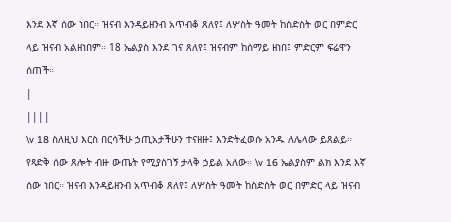እንደ እኛ ሰው ነበር። ዝናብ እንዳይዘንብ አጥብቆ ጸለየ፤ ለሦስት ዓመት ከስድስት ወር በምድር ላይ ዝናብ አልዘነበም። 18 ኤልያስ እንደ ገና ጸለየ፤ ዝናብም ከሰማይ ዘነበ፤ ምድርም ፍሬዋን ሰጠች።
|
||||
\v 18 ስለዚህ እርስ በርሳችሁ ኃጢአታችሁን ተናዘዙ፤ እንድትፈወሱ አንዱ ለሌላው ይጸልይ። የጻድቅ ሰው ጸሎት ብዙ ውጤት የሚያስገኝ ታላቅ ኃይል አለው። \v 16 ኤልያስም ልክ እንደ እኛ ሰው ነበር። ዝናብ እንዳይዘንብ አጥብቆ ጸለየ፤ ለሦስት ዓመት ከስድስት ወር በምድር ላይ ዝናብ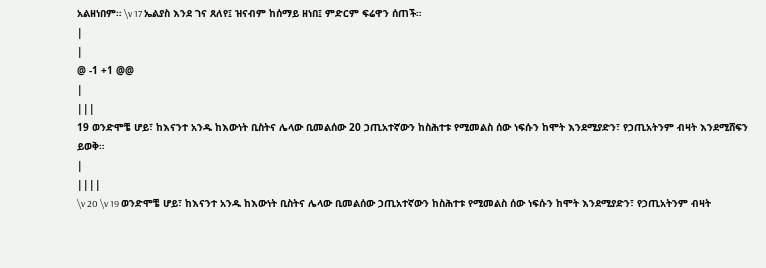አልዘነበም። \v 17 ኤልያስ እንደ ገና ጸለየ፤ ዝናብም ከሰማይ ዘነበ፤ ምድርም ፍሬዋን ሰጠች።
|
|
@ -1 +1 @@
|
|||
19 ወንድሞቼ ሆይ፣ ከእናንተ አንዱ ከእውነት ቢስትና ሌላው ቢመልሰው 20 ኃጢአተኛውን ከስሕተቱ የሚመልስ ሰው ነፍሱን ከሞት እንደሚያድን፣ የኃጢአትንም ብዛት እንደሚሸፍን ይወቅ።
|
||||
\v 20 \v 19 ወንድሞቼ ሆይ፣ ከእናንተ አንዱ ከእውነት ቢስትና ሌላው ቢመልሰው ኃጢአተኛውን ከስሕተቱ የሚመልስ ሰው ነፍሱን ከሞት እንደሚያድን፣ የኃጢአትንም ብዛት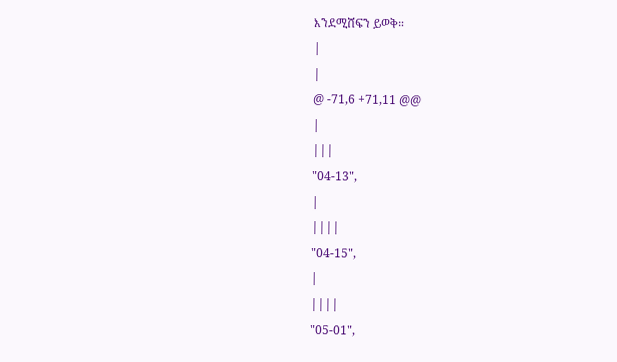እንደሚሸፍን ይወቅ።
|
|
@ -71,6 +71,11 @@
|
|||
"04-13",
|
||||
"04-15",
|
||||
"05-01",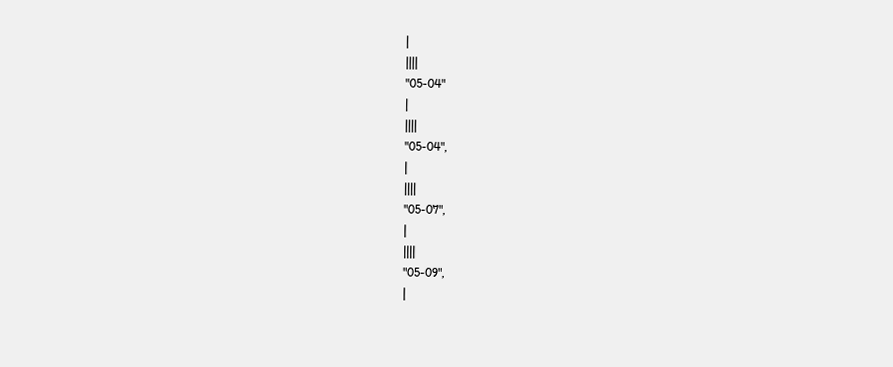|
||||
"05-04"
|
||||
"05-04",
|
||||
"05-07",
|
||||
"05-09",
|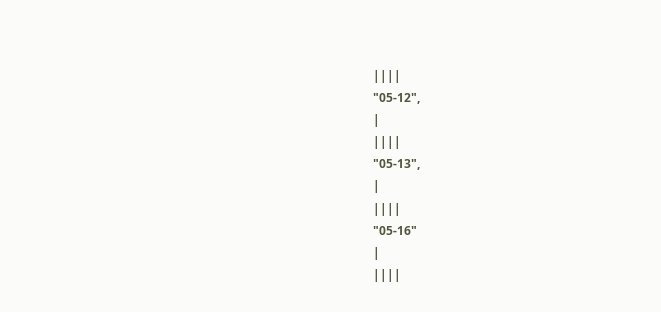||||
"05-12",
|
||||
"05-13",
|
||||
"05-16"
|
||||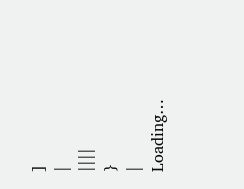]
|
||||
}
|
Loading…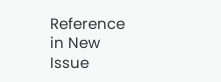Reference in New Issue